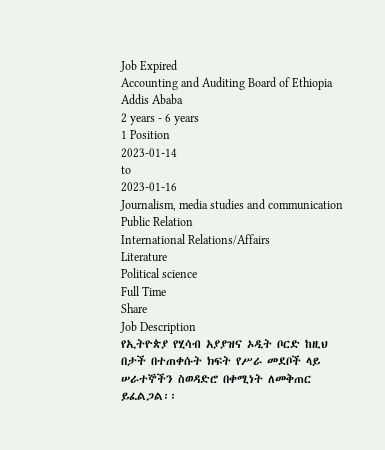Job Expired
Accounting and Auditing Board of Ethiopia
Addis Ababa
2 years - 6 years
1 Position
2023-01-14
to
2023-01-16
Journalism, media studies and communication
Public Relation
International Relations/Affairs
Literature
Political science
Full Time
Share
Job Description
የኢትዮጵያ የሂሳብ አያያዝና ኦዲት ቦርድ ከዚህ በታች በተጠቀሱት ክፍት የሥራ መደቦች ላይ ሠራተኞችን ስወዳድሮ በቀሚነት ለመቅጠር ይፈልጋል፡፡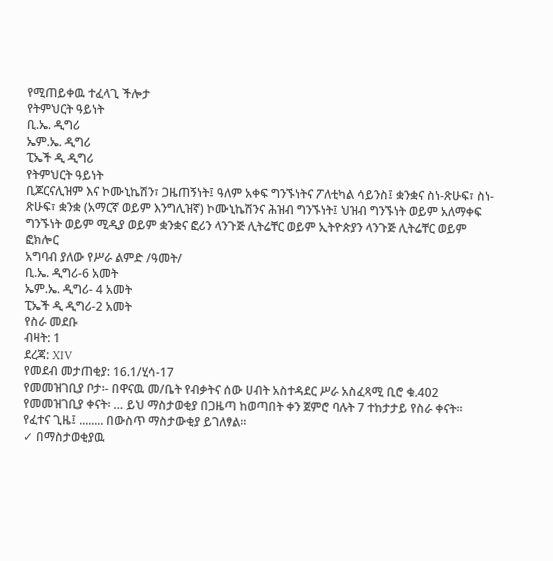የሚጠይቀዉ ተፈላጊ ችሎታ
የትምህርት ዓይነት
ቢ.ኤ. ዲግሪ
ኤም.ኤ. ዲግሪ
ፒኤች ዲ ዲግሪ
የትምህርት ዓይነት
ቢጆርናሊዝም እና ኮሙኒኬሽን፣ ጋዜጠኝነት፤ ዓለም አቀፍ ግንኙነትና ፖለቲካል ሳይንስ፤ ቋንቋና ስነ-ጽሁፍ፣ ስነ-ጽሁፍ፣ ቋንቋ (አማርኛ ወይም እንግሊዝኛ) ኮሙኒኬሽንና ሕዝብ ግንኙነት፤ ህዝብ ግንኙነት ወይም አለማቀፍ ግንኙነት ወይም ሚዲያ ወይም ቋንቋና ፎሪን ላንጉጅ ሊትሬቸር ወይም ኢትዮጵያን ላንጉጅ ሊትሬቸር ወይም ፎክሎር
አግባብ ያለው የሥራ ልምድ /ዓመት/
ቢ.ኤ. ዲግሪ-6 አመት
ኤም.ኤ. ዲግሪ- 4 አመት
ፒኤች ዲ ዲግሪ-2 አመት
የስራ መደቡ
ብዛት: 1
ደረጃ: XIV
የመደብ መታጠቂያ: 16.1/ሂሳ-17
የመመዝገቢያ ቦታ፡- በዋናዉ መ/ቤት የብቃትና ሰው ሀብት አስተዳደር ሥራ አስፈጻሚ ቢሮ ቁ.402
የመመዝገቢያ ቀናት፡ … ይህ ማስታወቂያ በጋዜጣ ከወጣበት ቀን ጀምሮ ባሉት 7 ተከታታይ የስራ ቀናት፡፡
የፈተና ጊዜ፤ ........ በውስጥ ማስታውቂያ ይገለፃል፡፡
✓ በማስታወቂያዉ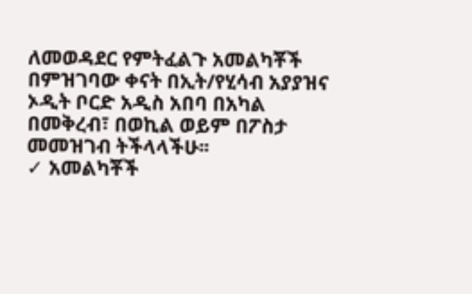ለመወዳደር የምትፈልጉ አመልካቾች በምዝገባው ቀናት በኢት/የሂሳብ አያያዝና ኦዲት ቦርድ አዲስ አበባ በአካል በመቅረብ፣ በወኪል ወይም በፖስታ መመዝገብ ትችላላችሁ፡፡
✓ አመልካቾች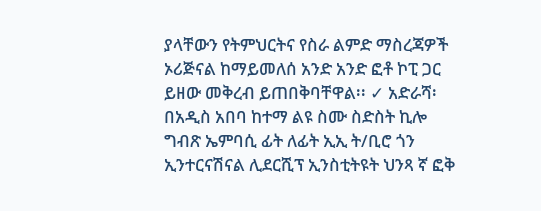ያላቸውን የትምህርትና የስራ ልምድ ማስረጃዎች ኦሪጅናል ከማይመለሰ አንድ አንድ ፎቶ ኮፒ ጋር ይዘው መቅረብ ይጠበቅባቸዋል፡፡ ✓ አድራሻ፡ በአዲስ አበባ ከተማ ልዩ ስሙ ስድስት ኪሎ ግብጽ ኤምባሲ ፊት ለፊት ኢኢ ት/ቢሮ ጎን ኢንተርናሽናል ሊደርሺፕ ኢንስቲትዩት ህንጻ ኛ ፎቅ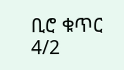ቢሮ ቁጥር 4/2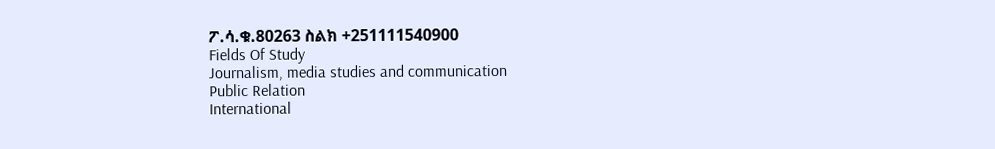ፖ.ሳ.ቁ.80263 ስልክ +251111540900
Fields Of Study
Journalism, media studies and communication
Public Relation
International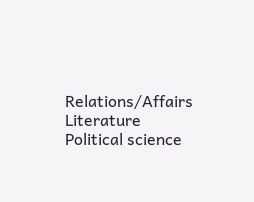Relations/Affairs
Literature
Political science